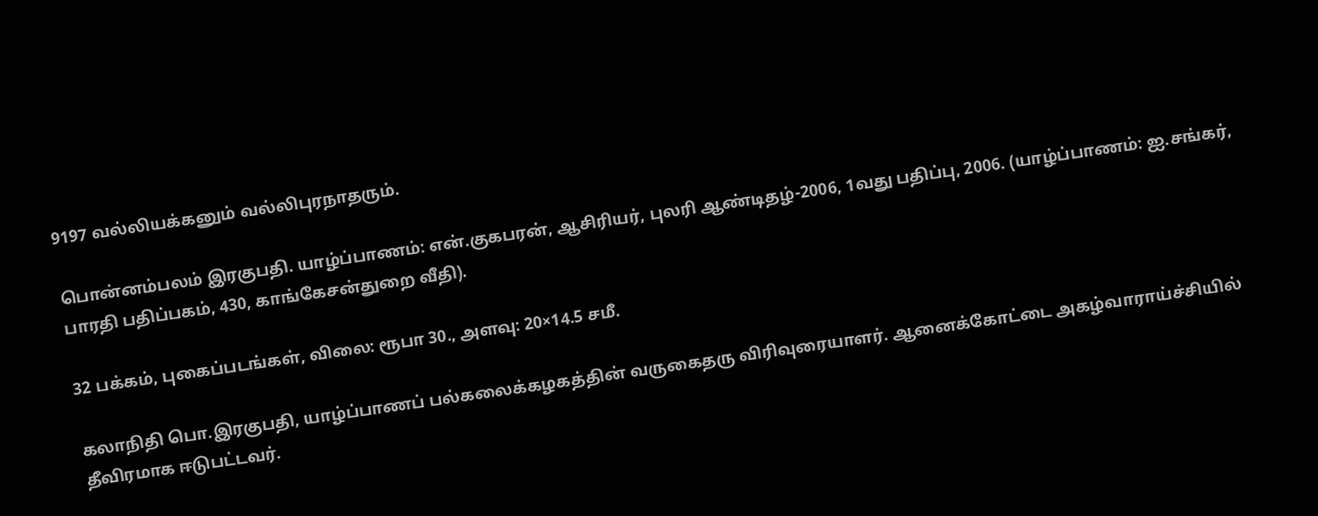9197 வல்லியக்கனும் வல்லிபுரநாதரும்.

பொன்னம்பலம் இரகுபதி. யாழ்ப்பாணம்: என்.குகபரன், ஆசிரியர், புலரி ஆண்டிதழ்-2006, 1வது பதிப்பு, 2006. (யாழ்ப்பாணம்: ஐ.சங்கர், பாரதி பதிப்பகம், 430, காங்கேசன்துறை வீதி).

32 பக்கம், புகைப்படங்கள், விலை: ரூபா 30., அளவு: 20×14.5 சமீ.

கலாநிதி பொ.இரகுபதி, யாழ்ப்பாணப் பல்கலைக்கழகத்தின் வருகைதரு விரிவுரையாளர். ஆனைக்கோட்டை அகழ்வாராய்ச்சியில் தீவிரமாக ஈடுபட்டவர்.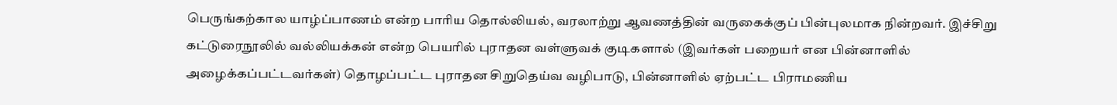பெருங்கற்கால யாழ்ப்பாணம் என்ற பாரிய தொல்லியல், வரலாற்று ஆவணத்தின் வருகைக்குப் பின்புலமாக நின்றவர். இச்சிறு கட்டுரைநூலில் வல்லியக்கன் என்ற பெயரில் புராதன வள்ளுவக் குடிகளால் (இவர்கள் பறையர் என பின்னாளில் அழைக்கப்பட்டவர்கள்) தொழப்பட்ட புராதன சிறுதெய்வ வழிபாடு, பின்னாளில் ஏற்பட்ட பிராமணிய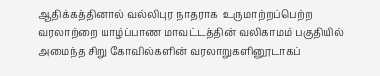ஆதிக்கத்தினால் வல்லிபுர நாதராக  உருமாற்றப்பெற்ற வரலாற்றை யாழ்ப்பாண மாவட்டத்தின் வலிகாமம் பகுதியில் அமைந்த சிறு கோவில்களின் வரலாறுகளினூடாகப்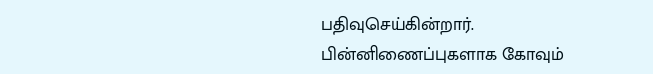பதிவுசெய்கின்றார். பின்னிணைப்புகளாக கோவும்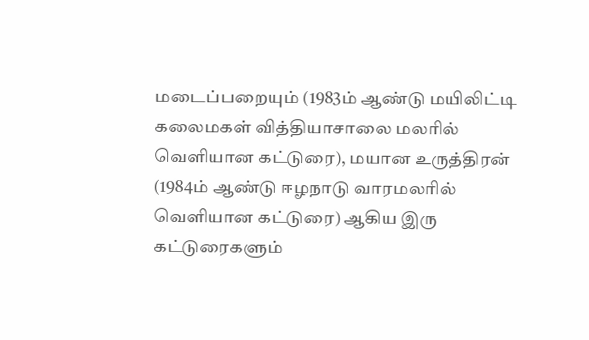மடைப்பறையும் (1983ம் ஆண்டு மயிலிட்டி கலைமகள் வித்தியாசாலை மலரில் வெளியான கட்டுரை), மயான உருத்திரன் (1984ம் ஆண்டு ஈழநாடு வாரமலரில் வெளியான கட்டுரை) ஆகிய இரு கட்டுரைகளும்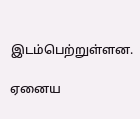இடம்பெற்றுள்ளன.

ஏனைய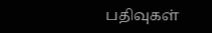பதிவுகள்